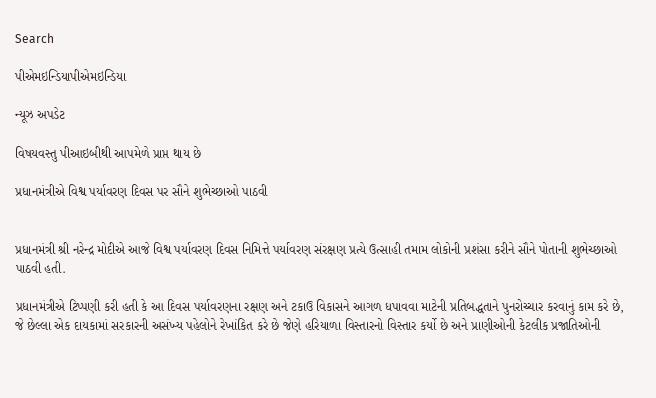Search

પીએમઇન્ડિયાપીએમઇન્ડિયા

ન્યૂઝ અપડેટ

વિષયવસ્તુ પીઆઇબીથી આપમેળે પ્રાપ્ત થાય છે

પ્રધાનમંત્રીએ વિશ્વ પર્યાવરણ દિવસ પર સૌને શુભેચ્છાઓ પાઠવી


પ્રધાનમંત્રી શ્રી નરેન્દ્ર મોદીએ આજે વિશ્વ પર્યાવરણ દિવસ નિમિત્તે પર્યાવરણ સંરક્ષણ પ્રત્યે ઉત્સાહી તમામ લોકોની પ્રશંસા કરીને સૌને પોતાની શુભેચ્છાઓ પાઠવી હતી.

પ્રધાનમંત્રીએ ટિપ્પણી કરી હતી કે આ દિવસ પર્યાવરણના રક્ષણ અને ટકાઉ વિકાસને આગળ ધપાવવા માટેની પ્રતિબદ્ધતાને પુનરોચ્ચાર કરવાનું કામ કરે છે, જે છેલ્લા એક દાયકામાં સરકારની અસંખ્ય પહેલોને રેખાંકિત કરે છે જેણે હરિયાળા વિસ્તારનો વિસ્તાર કર્યો છે અને પ્રાણીઓની કેટલીક પ્રજાતિઓની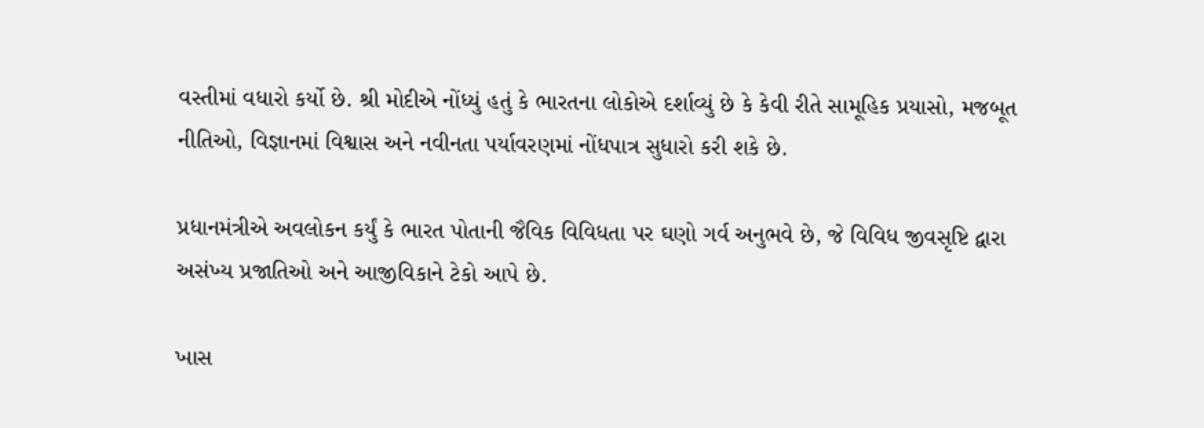વસ્તીમાં વધારો કર્યો છે. શ્રી મોદીએ નોંધ્યું હતું કે ભારતના લોકોએ દર્શાવ્યું છે કે કેવી રીતે સામૂહિક પ્રયાસો, મજબૂત નીતિઓ, વિજ્ઞાનમાં વિશ્વાસ અને નવીનતા પર્યાવરણમાં નોંધપાત્ર સુધારો કરી શકે છે.

પ્રધાનમંત્રીએ અવલોકન કર્યું કે ભારત પોતાની જૈવિક વિવિધતા પર ઘણો ગર્વ અનુભવે છે, જે વિવિધ જીવસૃષ્ટિ દ્વારા અસંખ્ય પ્રજાતિઓ અને આજીવિકાને ટેકો આપે છે.

ખાસ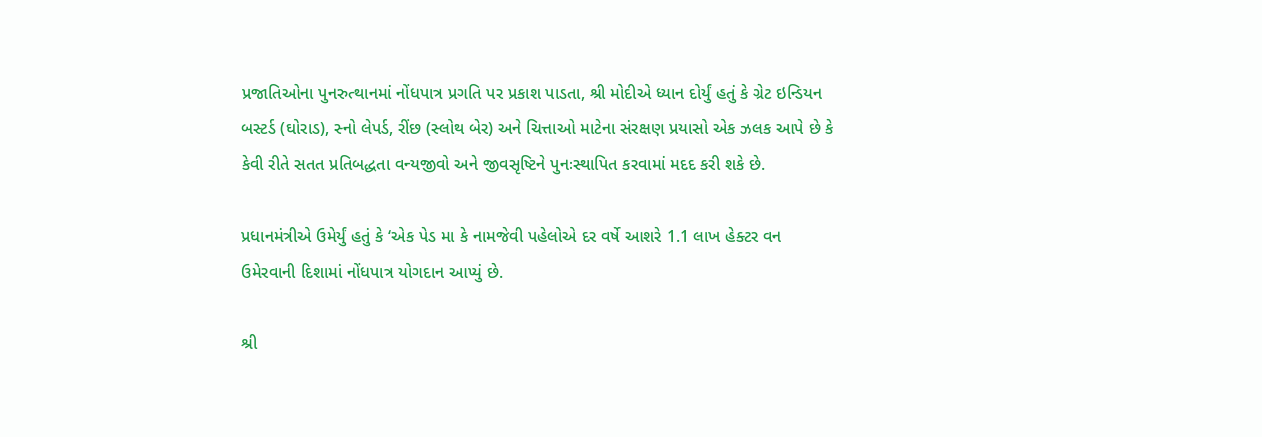પ્રજાતિઓના પુનરુત્થાનમાં નોંધપાત્ર પ્રગતિ પર પ્રકાશ પાડતા, શ્રી મોદીએ ધ્યાન દોર્યું હતું કે ગ્રેટ ઇન્ડિયન બસ્ટર્ડ (ઘોરાડ), સ્નો લેપર્ડ, રીંછ (સ્લોથ બેર) અને ચિત્તાઓ માટેના સંરક્ષણ પ્રયાસો એક ઝલક આપે છે કે કેવી રીતે સતત પ્રતિબદ્ધતા વન્યજીવો અને જીવસૃષ્ટિને પુનઃસ્થાપિત કરવામાં મદદ કરી શકે છે.

પ્રધાનમંત્રીએ ઉમેર્યું હતું કે ‘એક પેડ મા કે નામજેવી પહેલોએ દર વર્ષે આશરે 1.1 લાખ હેક્ટર વન ઉમેરવાની દિશામાં નોંધપાત્ર યોગદાન આપ્યું છે.

શ્રી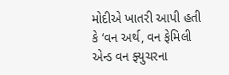મોદીએ ખાતરી આપી હતી કે ‘વન અર્થ, વન ફેમિલી એન્ડ વન ફ્યુચરના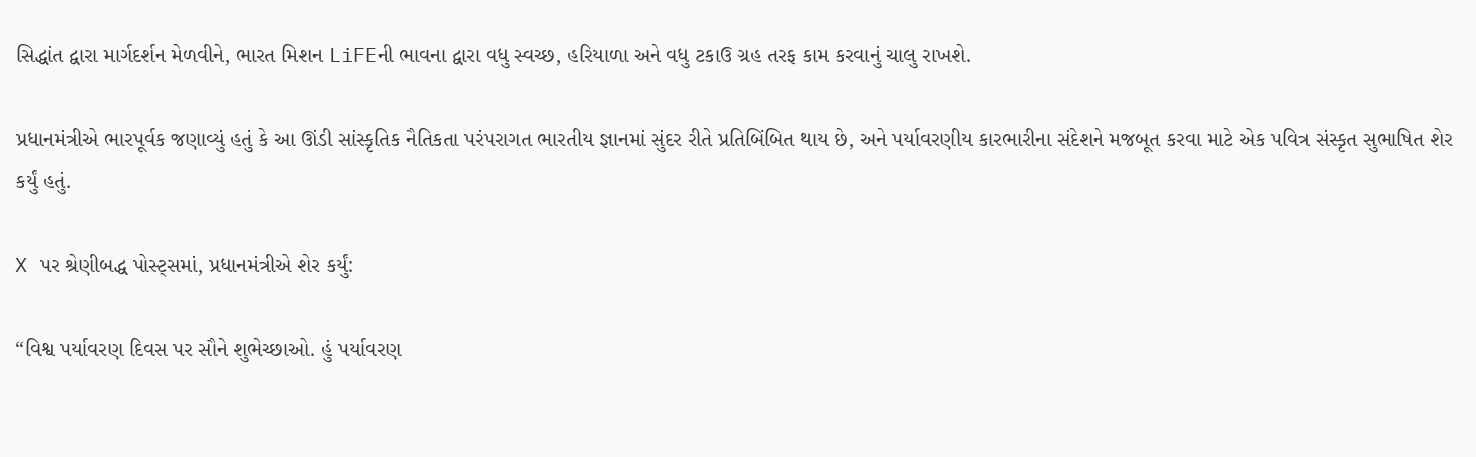સિદ્ધાંત દ્વારા માર્ગદર્શન મેળવીને, ભારત મિશન LiFEની ભાવના દ્વારા વધુ સ્વચ્છ, હરિયાળા અને વધુ ટકાઉ ગ્રહ તરફ કામ કરવાનું ચાલુ રાખશે.

પ્રધાનમંત્રીએ ભારપૂર્વક જણાવ્યું હતું કે આ ઊંડી સાંસ્કૃતિક નૈતિકતા પરંપરાગત ભારતીય જ્ઞાનમાં સુંદર રીતે પ્રતિબિંબિત થાય છે, અને પર્યાવરણીય કારભારીના સંદેશને મજબૂત કરવા માટે એક પવિત્ર સંસ્કૃત સુભાષિત શેર કર્યું હતું.

X પર શ્રેણીબદ્ધ પોસ્ટ્સમાં, પ્રધાનમંત્રીએ શેર કર્યું:

“વિશ્વ પર્યાવરણ દિવસ પર સૌને શુભેચ્છાઓ. હું પર્યાવરણ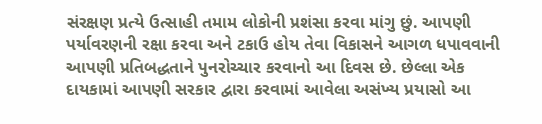સંરક્ષણ પ્રત્યે ઉત્સાહી તમામ લોકોની પ્રશંસા કરવા માંગુ છું. આપણી પર્યાવરણની રક્ષા કરવા અને ટકાઉ હોય તેવા વિકાસને આગળ ધપાવવાની આપણી પ્રતિબદ્ધતાને પુનરોચ્ચાર કરવાનો આ દિવસ છે. છેલ્લા એક દાયકામાં આપણી સરકાર દ્વારા કરવામાં આવેલા અસંખ્ય પ્રયાસો આ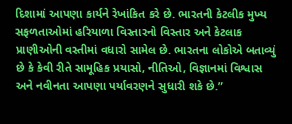દિશામાં આપણા કાર્યને રેખાંકિત કરે છે. ભારતની કેટલીક મુખ્ય સફળતાઓમાં હરિયાળા વિસ્તારનો વિસ્તાર અને કેટલાક પ્રાણીઓની વસ્તીમાં વધારો સામેલ છે. ભારતના લોકોએ બતાવ્યું છે કે કેવી રીતે સામૂહિક પ્રયાસો, નીતિઓ, વિજ્ઞાનમાં વિશ્વાસ અને નવીનતા આપણા પર્યાવરણને સુધારી શકે છે.”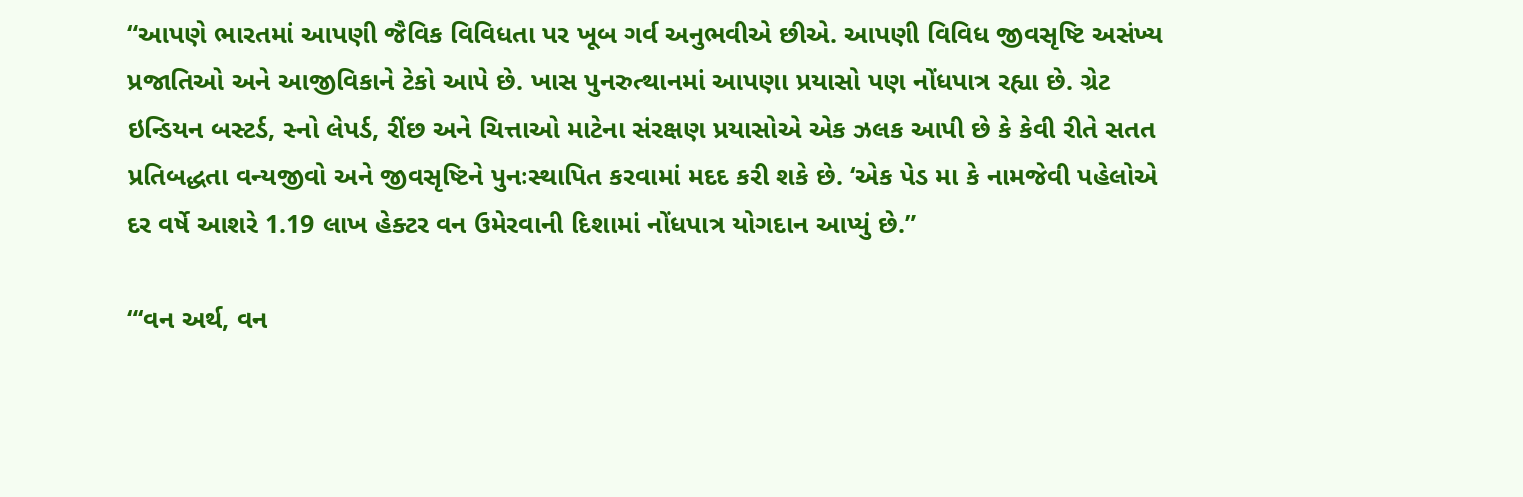“આપણે ભારતમાં આપણી જૈવિક વિવિધતા પર ખૂબ ગર્વ અનુભવીએ છીએ. આપણી વિવિધ જીવસૃષ્ટિ અસંખ્ય પ્રજાતિઓ અને આજીવિકાને ટેકો આપે છે. ખાસ પુનરુત્થાનમાં આપણા પ્રયાસો પણ નોંધપાત્ર રહ્યા છે. ગ્રેટ ઇન્ડિયન બસ્ટર્ડ, સ્નો લેપર્ડ, રીંછ અને ચિત્તાઓ માટેના સંરક્ષણ પ્રયાસોએ એક ઝલક આપી છે કે કેવી રીતે સતત પ્રતિબદ્ધતા વન્યજીવો અને જીવસૃષ્ટિને પુનઃસ્થાપિત કરવામાં મદદ કરી શકે છે. ‘એક પેડ મા કે નામજેવી પહેલોએ દર વર્ષે આશરે 1.19 લાખ હેક્ટર વન ઉમેરવાની દિશામાં નોંધપાત્ર યોગદાન આપ્યું છે.”

“‘વન અર્થ, વન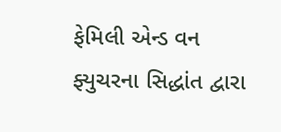ફેમિલી એન્ડ વન ફ્યુચરના સિદ્ધાંત દ્વારા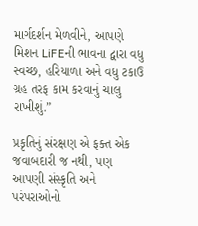માર્ગદર્શન મેળવીને, આપણે મિશન LiFEની ભાવના દ્વારા વધુ સ્વચ્છ, હરિયાળા અને વધુ ટકાઉ ગ્રહ તરફ કામ કરવાનું ચાલુ રાખીશું.”

પ્રકૃતિનું સંરક્ષણ એ ફક્ત એક જવાબદારી જ નથી, પણ આપણી સંસ્કૃતિ અને પરંપરાઓનો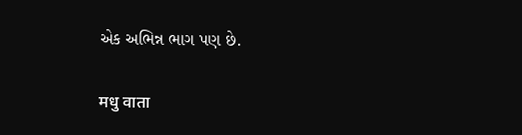એક અભિન્ન ભાગ પણ છે.

मधु वाता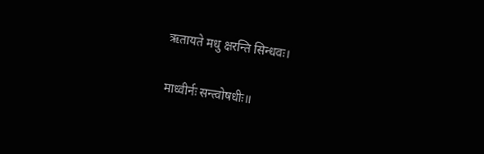ऋतायते मधु क्षरन्ति सिन्धवः।

माध्वीर्नः सन्त्वोषधीः॥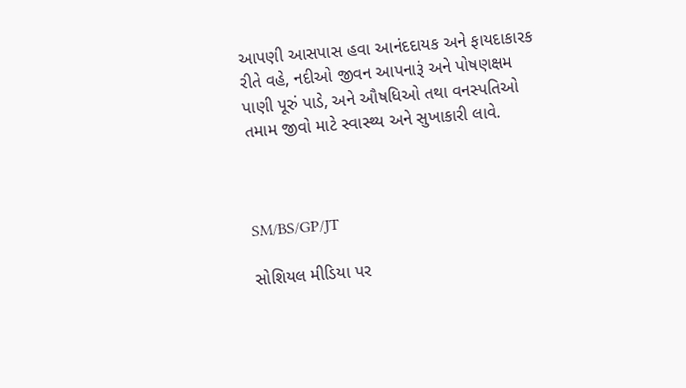આપણી આસપાસ હવા આનંદદાયક અને ફાયદાકારક રીતે વહે, નદીઓ જીવન આપનારૂં અને પોષણક્ષમ પાણી પૂરું પાડે, અને ઔષધિઓ તથા વનસ્પતિઓ તમામ જીવો માટે સ્વાસ્થ્ય અને સુખાકારી લાવે.



SM/BS/GP/JT

સોશિયલ મીડિયા પર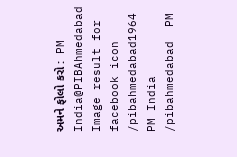અમને ફોલો કરો :  PM India@PIBAhmedabad   Image result for facebook icon /pibahmedabad1964   PM India /pibahmedabad  PM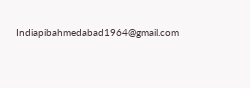Indiapibahmedabad1964@gmail.com